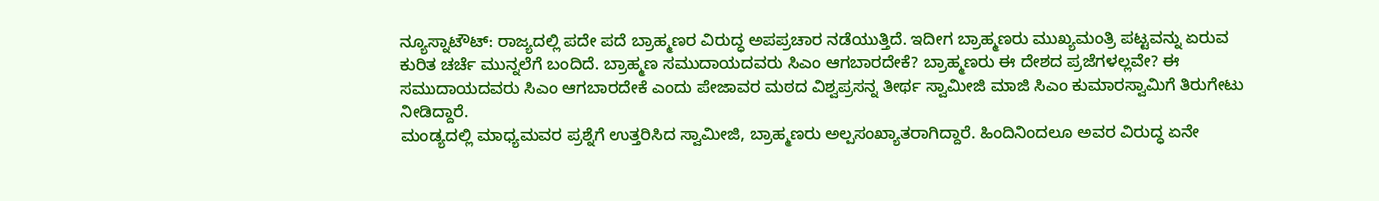ನ್ಯೂಸ್ನಾಟೌಟ್: ರಾಜ್ಯದಲ್ಲಿ ಪದೇ ಪದೆ ಬ್ರಾಹ್ಮಣರ ವಿರುದ್ಧ ಅಪಪ್ರಚಾರ ನಡೆಯುತ್ತಿದೆ. ಇದೀಗ ಬ್ರಾಹ್ಮಣರು ಮುಖ್ಯಮಂತ್ರಿ ಪಟ್ಟವನ್ನು ಏರುವ ಕುರಿತ ಚರ್ಚೆ ಮುನ್ನಲೆಗೆ ಬಂದಿದೆ. ಬ್ರಾಹ್ಮಣ ಸಮುದಾಯದವರು ಸಿಎಂ ಆಗಬಾರದೇಕೆ? ಬ್ರಾಹ್ಮಣರು ಈ ದೇಶದ ಪ್ರಜೆಗಳಲ್ಲವೇ? ಈ ಸಮುದಾಯದವರು ಸಿಎಂ ಆಗಬಾರದೇಕೆ ಎಂದು ಪೇಜಾವರ ಮಠದ ವಿಶ್ವಪ್ರಸನ್ನ ತೀರ್ಥ ಸ್ವಾಮೀಜಿ ಮಾಜಿ ಸಿಎಂ ಕುಮಾರಸ್ವಾಮಿಗೆ ತಿರುಗೇಟು ನೀಡಿದ್ದಾರೆ.
ಮಂಡ್ಯದಲ್ಲಿ ಮಾಧ್ಯಮವರ ಪ್ರಶ್ನೆಗೆ ಉತ್ತರಿಸಿದ ಸ್ವಾಮೀಜಿ, ಬ್ರಾಹ್ಮಣರು ಅಲ್ಪಸಂಖ್ಯಾತರಾಗಿದ್ದಾರೆ. ಹಿಂದಿನಿಂದಲೂ ಅವರ ವಿರುದ್ಧ ಏನೇ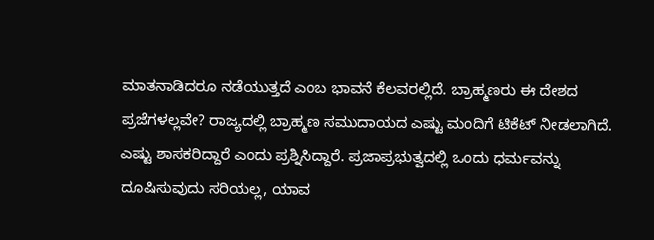ಮಾತನಾಡಿದರೂ ನಡೆಯುತ್ತದೆ ಎಂಬ ಭಾವನೆ ಕೆಲವರಲ್ಲಿದೆ. ಬ್ರಾಹ್ಮಣರು ಈ ದೇಶದ ಪ್ರಜೆಗಳಲ್ಲವೇ? ರಾಜ್ಯದಲ್ಲಿ ಬ್ರಾಹ್ಮಣ ಸಮುದಾಯದ ಎಷ್ಟು ಮಂದಿಗೆ ಟಿಕೆಟ್ ನೀಡಲಾಗಿದೆ. ಎಷ್ಟು ಶಾಸಕರಿದ್ದಾರೆ ಎಂದು ಪ್ರಶ್ನಿಸಿದ್ದಾರೆ. ಪ್ರಜಾಪ್ರಭುತ್ವದಲ್ಲಿ ಒಂದು ಧರ್ಮವನ್ನು ದೂಷಿಸುವುದು ಸರಿಯಲ್ಲ, ಯಾವ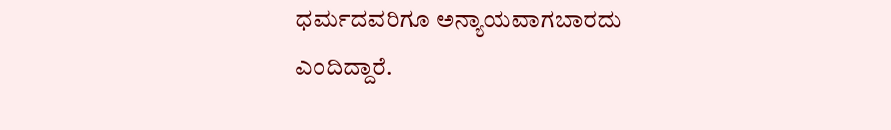ಧರ್ಮದವರಿಗೂ ಅನ್ಯಾಯವಾಗಬಾರದು ಎಂದಿದ್ದಾರೆ.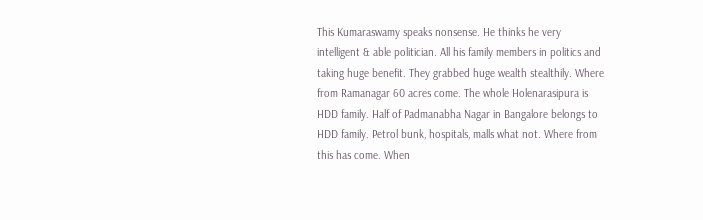This Kumaraswamy speaks nonsense. He thinks he very intelligent & able politician. All his family members in politics and taking huge benefit. They grabbed huge wealth stealthily. Where from Ramanagar 60 acres come. The whole Holenarasipura is HDD family. Half of Padmanabha Nagar in Bangalore belongs to HDD family. Petrol bunk, hospitals, malls what not. Where from this has come. When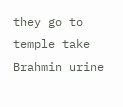they go to temple take Brahmin urine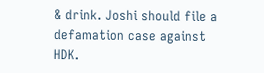& drink. Joshi should file a defamation case against HDK.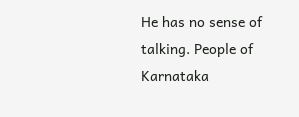He has no sense of talking. People of Karnataka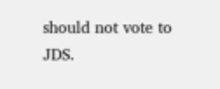should not vote to JDS.